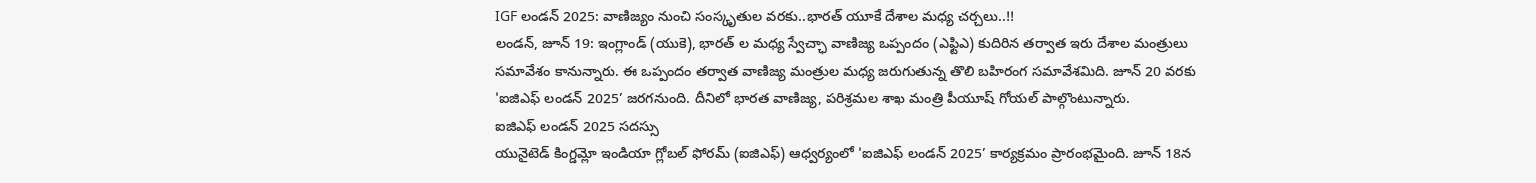IGF లండన్ 2025: వాణిజ్యం నుంచి సంస్కృతుల వరకు..భారత్ యూకే దేశాల మధ్య చర్చలు..!!
లండన్, జూన్ 19: ఇంగ్లాండ్ (యుకె), భారత్ ల మధ్య స్వేచ్ఛా వాణిజ్య ఒప్పందం (ఎఫ్టిఎ) కుదిరిన తర్వాత ఇరు దేశాల మంత్రులు సమావేశం కానున్నారు. ఈ ఒప్పందం తర్వాత వాణిజ్య మంత్రుల మధ్య జరుగుతున్న తొలి బహిరంగ సమావేశమిది. జూన్ 20 వరకు 'ఐజిఎఫ్ లండన్ 2025’ జరగనుంది. దీనిలో భారత వాణిజ్య, పరిశ్రమల శాఖ మంత్రి పీయూష్ గోయల్ పాల్గొంటున్నారు.
ఐజిఎఫ్ లండన్ 2025 సదస్సు
యునైటెడ్ కింగ్డమ్లో ఇండియా గ్లోబల్ ఫోరమ్ (ఐజిఎఫ్) ఆధ్వర్యంలో 'ఐజిఎఫ్ లండన్ 2025’ కార్యక్రమం ప్రారంభమైంది. జూన్ 18న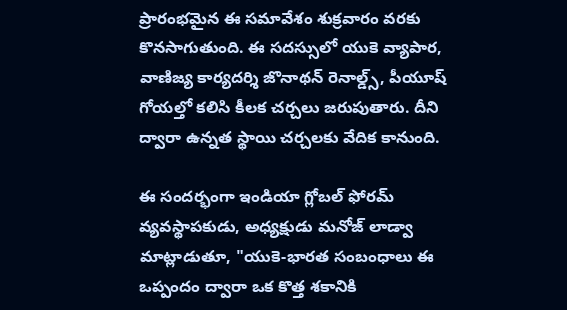ప్రారంభమైన ఈ సమావేశం శుక్రవారం వరకు కొనసాగుతుంది. ఈ సదస్సులో యుకె వ్యాపార, వాణిజ్య కార్యదర్శి జొనాథన్ రెనాల్డ్స్, పీయూష్ గోయల్తో కలిసి కీలక చర్చలు జరుపుతారు. దీని ద్వారా ఉన్నత స్థాయి చర్చలకు వేదిక కానుంది.

ఈ సందర్భంగా ఇండియా గ్లోబల్ ఫోరమ్ వ్యవస్థాపకుడు, అధ్యక్షుడు మనోజ్ లాడ్వా మాట్లాడుతూ, "యుకె-భారత సంబంధాలు ఈ ఒప్పందం ద్వారా ఒక కొత్త శకానికి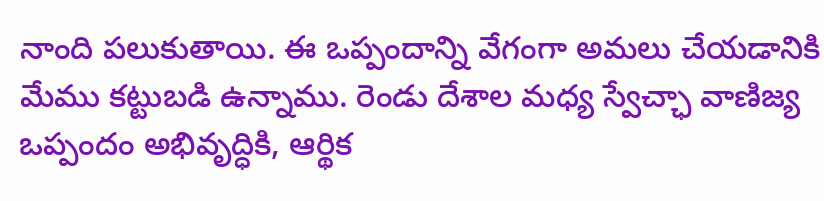నాంది పలుకుతాయి. ఈ ఒప్పందాన్ని వేగంగా అమలు చేయడానికి మేము కట్టుబడి ఉన్నాము. రెండు దేశాల మధ్య స్వేచ్ఛా వాణిజ్య ఒప్పందం అభివృద్ధికి, ఆర్థిక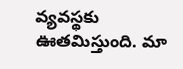వ్యవస్థకు ఊతమిస్తుంది. మా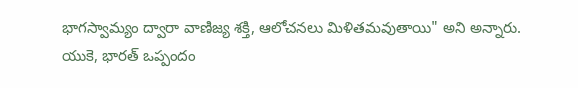భాగస్వామ్యం ద్వారా వాణిజ్య శక్తి, ఆలోచనలు మిళితమవుతాయి" అని అన్నారు.
యుకె, భారత్ ఒప్పందం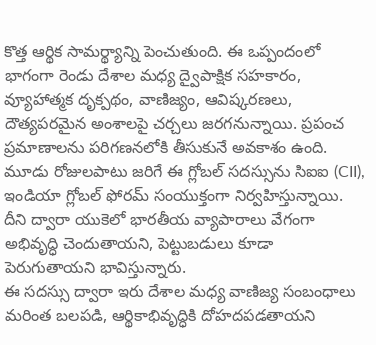కొత్త ఆర్థిక సామర్థ్యాన్ని పెంచుతుంది. ఈ ఒప్పందంలో భాగంగా రెండు దేశాల మధ్య ద్వైపాక్షిక సహకారం, వ్యూహాత్మక దృక్పథం, వాణిజ్యం, ఆవిష్కరణలు, దౌత్యపరమైన అంశాలపై చర్చలు జరగనున్నాయి. ప్రపంచ ప్రమాణాలను పరిగణనలోకి తీసుకునే అవకాశం ఉంది.
మూడు రోజులపాటు జరిగే ఈ గ్లోబల్ సదస్సును సిఐఐ (CII), ఇండియా గ్లోబల్ ఫోరమ్ సంయుక్తంగా నిర్వహిస్తున్నాయి. దీని ద్వారా యుకెలో భారతీయ వ్యాపారాలు వేగంగా అభివృద్ధి చెందుతాయని, పెట్టుబడులు కూడా పెరుగుతాయని భావిస్తున్నారు.
ఈ సదస్సు ద్వారా ఇరు దేశాల మధ్య వాణిజ్య సంబంధాలు మరింత బలపడి, ఆర్థికాభివృద్ధికి దోహదపడతాయని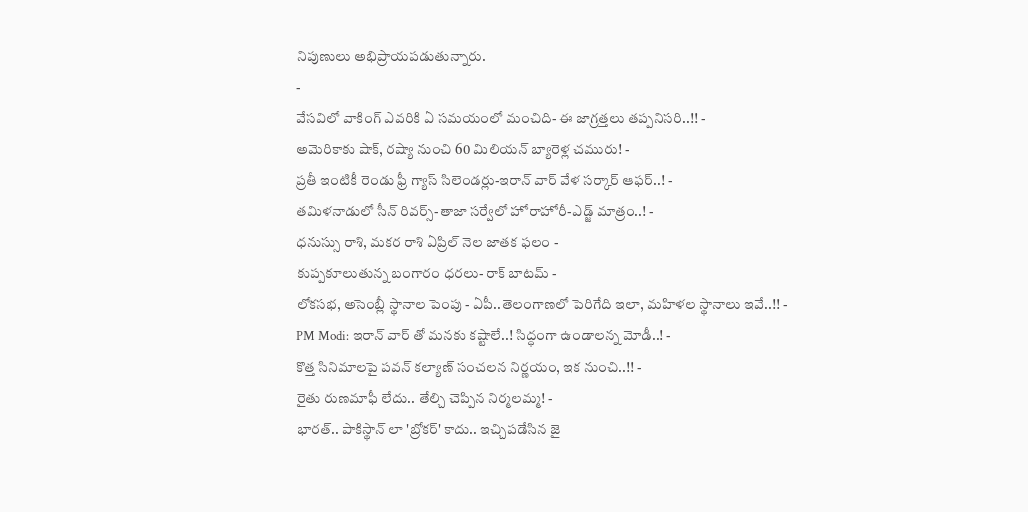నిపుణులు అభిప్రాయపడుతున్నారు.
-
వేసవిలో వాకింగ్ ఎవరికి ఏ సమయంలో మంచిది- ఈ జాగ్రత్తలు తప్పనిసరి..!! -
అమెరికాకు షాక్, రష్యా నుంచి 60 మిలియన్ బ్యారెళ్ల చమురు! -
ప్రతీ ఇంటికీ రెండు ఫ్రీ గ్యాస్ సిలెండర్లు-ఇరాన్ వార్ వేళ సర్కార్ ఆఫర్..! -
తమిళనాడులో సీన్ రివర్స్-తాజా సర్వేలో హోరాహోరీ-ఎడ్జ్ మాత్రం..! -
ధనుస్సు రాశి, మకర రాశి ఏప్రిల్ నెల జాతక ఫలం -
కుప్పకూలుతున్న బంగారం ధరలు- రాక్ బాటమ్ -
లోకసభ, అసెంబ్లీ స్థానాల పెంపు - ఏపీ..తెలంగాణలో పెరిగేది ఇలా, మహిళల స్థానాలు ఇవే..!! -
PM Modi: ఇరాన్ వార్ తో మనకు కష్టాలే..! సిద్ధంగా ఉండాలన్న మోడీ..! -
కొత్త సినిమాలపై పవన్ కల్యాణ్ సంచలన నిర్ణయం, ఇక నుంచి..!! -
రైతు రుణమాఫీ లేదు.. తేల్చి చెప్పిన నిర్మలమ్మ! -
భారత్.. పాకిస్థాన్ లా 'బ్రోకర్' కాదు.. ఇచ్చిపడేసిన జై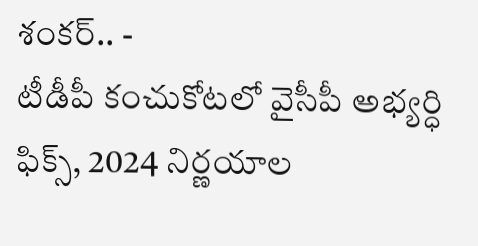శంకర్.. -
టీడీపీ కంచుకోటలో వైసీపీ అభ్యర్ధి ఫిక్స్, 2024 నిర్ణయాల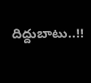దిద్దుబాటు..!!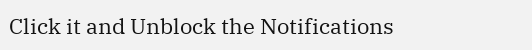Click it and Unblock the Notifications